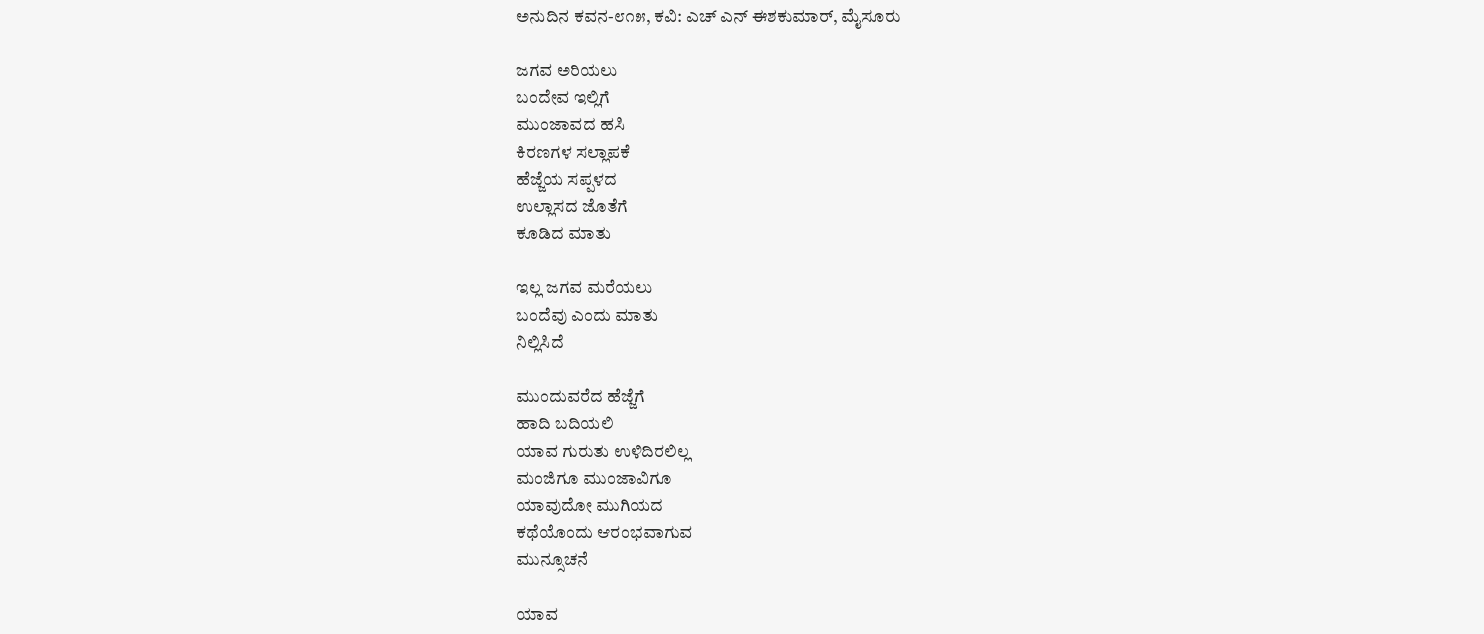ಅನುದಿನ ಕವನ-೮೧೫, ಕವಿ: ಎಚ್ ಎನ್ ಈಶಕುಮಾರ್, ಮೈಸೂರು

ಜಗವ ಅರಿಯಲು
ಬಂದೇವ ಇಲ್ಲಿಗೆ
ಮುಂಜಾವದ ಹಸಿ
ಕಿರಣಗಳ ಸಲ್ಲಾಪಕೆ
ಹೆಜ್ಜೆಯ ಸಪ್ಪಳದ
ಉಲ್ಲಾಸದ ಜೊತೆಗೆ
ಕೂಡಿದ ಮಾತು

ಇಲ್ಲ ಜಗವ ಮರೆಯಲು
ಬಂದೆವು ಎಂದು ಮಾತು
ನಿಲ್ಲಿಸಿದೆ

ಮುಂದುವರೆದ ಹೆಜ್ಜೆಗೆ
ಹಾದಿ ಬದಿಯಲಿ
ಯಾವ ಗುರುತು ಉಳಿದಿರಲಿಲ್ಲ
ಮಂಜಿಗೂ ಮುಂಜಾವಿಗೂ
ಯಾವುದೋ ಮುಗಿಯದ
ಕಥೆಯೊಂದು ಆರಂಭವಾಗುವ
ಮುನ್ಸೂಚನೆ

ಯಾವ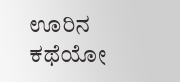ಊರಿನ ಕಥೆಯೋ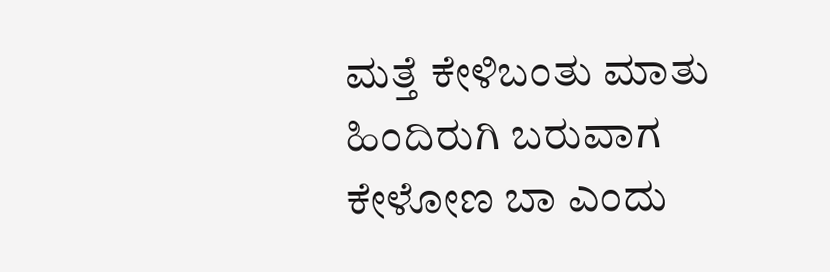ಮತ್ತೆ ಕೇಳಿಬಂತು ಮಾತು
ಹಿಂದಿರುಗಿ ಬರುವಾಗ
ಕೇಳೋಣ ಬಾ ಎಂದು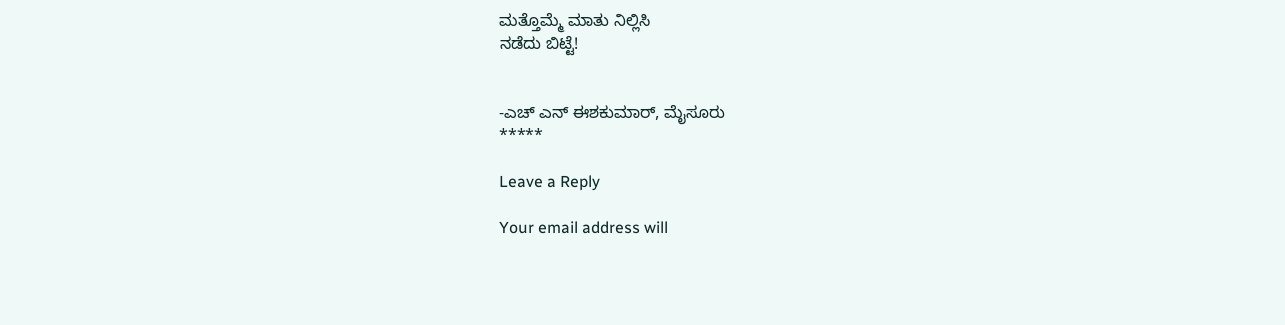ಮತ್ತೊಮ್ಮೆ ಮಾತು ನಿಲ್ಲಿಸಿ
ನಡೆದು ಬಿಟ್ಟೆ!


-ಎಚ್ ಎನ್ ಈಶಕುಮಾರ್, ಮೈಸೂರು
*****

Leave a Reply

Your email address will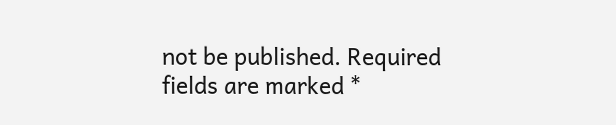not be published. Required fields are marked *